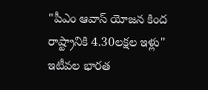"పీఎం ఆవాస్ యోజన కింద రాష్ట్రానికి 4.30లక్షల ఇళ్లు"
ఇటీవల భారత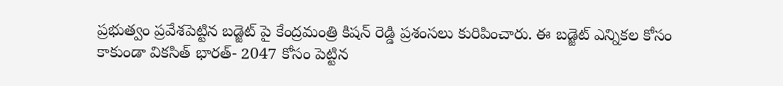ప్రభుత్వం ప్రవేశపెట్టిన బడ్జెట్ పై కేంద్రమంత్రి కిషన్ రెడ్డి ప్రశంసలు కురిపించారు. ఈ బడ్జెట్ ఎన్నికల కోసం కాకుండా వికసిత్ భారత్- 2047 కోసం పెట్టిన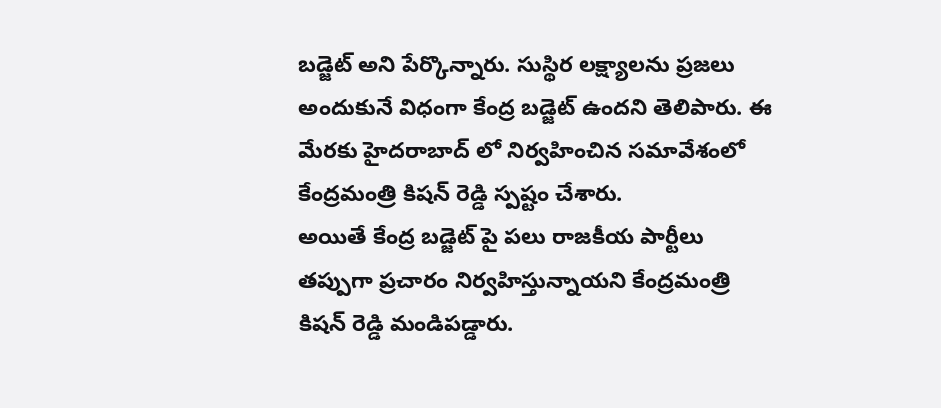బడ్జెట్ అని పేర్కొన్నారు. సుస్థిర లక్ష్యాలను ప్రజలు అందుకునే విధంగా కేంద్ర బడ్జెట్ ఉందని తెలిపారు. ఈ మేరకు హైదరాబాద్ లో నిర్వహించిన సమావేశంలో కేంద్రమంత్రి కిషన్ రెడ్డి స్పష్టం చేశారు.
అయితే కేంద్ర బడ్జెట్ పై పలు రాజకీయ పార్టీలు తప్పుగా ప్రచారం నిర్వహిస్తున్నాయని కేంద్రమంత్రి కిషన్ రెడ్డి మండిపడ్డారు.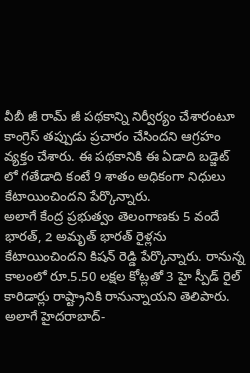వీబీ జీ రామ్ జీ పథకాన్ని నిర్వీర్యం చేశారంటూ కాంగ్రెస్ తప్పుడు ప్రచారం చేసిందని ఆగ్రహం వ్యక్తం చేశారు. ఈ పథకానికి ఈ ఏడాది బడ్జెట్ లో గతేడాది కంటే 9 శాతం అధికంగా నిధులు కేటాయించిందని పేర్కొన్నారు.
అలాగే కేంద్ర ప్రభుత్వం తెలంగాణకు 5 వందే భారత్, 2 అమృత్ భారత్ రైళ్లను కేటాయించిందని కిషన్ రెడ్డి పేర్కొన్నారు. రానున్న కాలంలో రూ.5.50 లక్షల కోట్లతో 3 హై స్పీడ్ రైల్ కారిడార్లు రాష్ట్రానికి రానున్నాయని తెలిపారు. అలాగే హైదరాబాద్-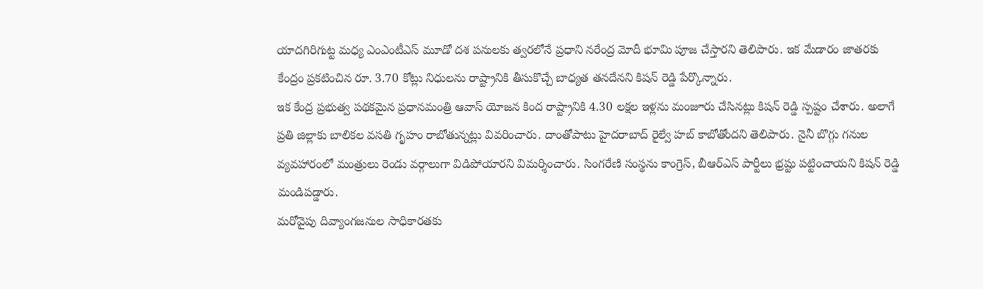యాదగిరిగుట్ట మధ్య ఎంఎంటీఎస్ మూడో దశ పనులకు త్వరలోనే ప్రధాని నరేంద్ర మోదీ భూమి పూజ చేస్తారని తెలిపారు. ఇక మేడారం జాతరకు కేంద్రం ప్రకటించిన రూ. 3.70 కోట్లు నిధులను రాష్ట్రానికి తీసుకొచ్చే బాధ్యత తనదేనని కిషన్ రెడ్డి పేర్కొన్నారు.
ఇక కేంద్ర ప్రభుత్వ పథకమైన ప్రధానమంత్రి ఆవాస్ యోజన కింద రాష్ట్రానికి 4.30 లక్షల ఇళ్లను మంజూరు చేసినట్లు కిషన్ రెడ్డి స్పష్టం చేశారు. అలాగే ప్రతి జిల్లాకు బాలికల వసతి గృహం రాబోతున్నట్లు వివరించారు. దాంతోపాటు హైదరాబాద్ రైల్వే హబ్ కాబోతోందని తెలిపారు. నైనీ బొగ్గు గనుల వ్యవహారంలో మంత్రులు రెండు వర్గాలుగా విడిపోయారని విమర్శించారు. సింగరేణి సంస్థను కాంగ్రెస్, బీఆర్ఎస్ పార్టీలు భ్రష్టు పట్టించాయని కిషన్ రెడ్డి మండిపడ్డారు.
మరోవైపు దివ్యాంగజనుల సాధికారతకు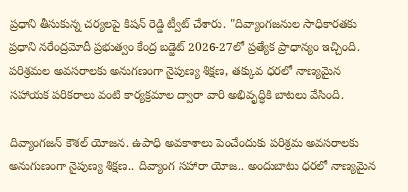ప్రధాని తీసుకున్న చర్యలపై కిషన్ రెడ్డి ట్వీట్ చేశారు. "దివ్యాంగజనుల సాధికారతకు ప్రధాని నరేంద్రమోదీ ప్రభుత్వం కేంద్ర బడ్జెట్ 2026-27లో ప్రత్యేక ప్రాధాన్యం ఇచ్చింది. పరిశ్రమల అవసరాలకు అనుగణంగా నైపుణ్య శిక్షణ, తక్కువ ధరలో నాణ్యమైన సహాయక పరికరాలు వంటి కార్యక్రమాల ద్వారా వారి అభివృద్ధికి బాటలు వేసింది.

దివ్యాంగజన్ కౌశల్ యోజన. ఉపాధి అవకాశాలు పెంచేందుకు పరిశ్రమ అవసరాలకు అనుగుణంగా నైపుణ్య శిక్షణ.. దివ్యాంగ సహారా యోజ.. అందుబాటు ధరలో నాణ్యమైన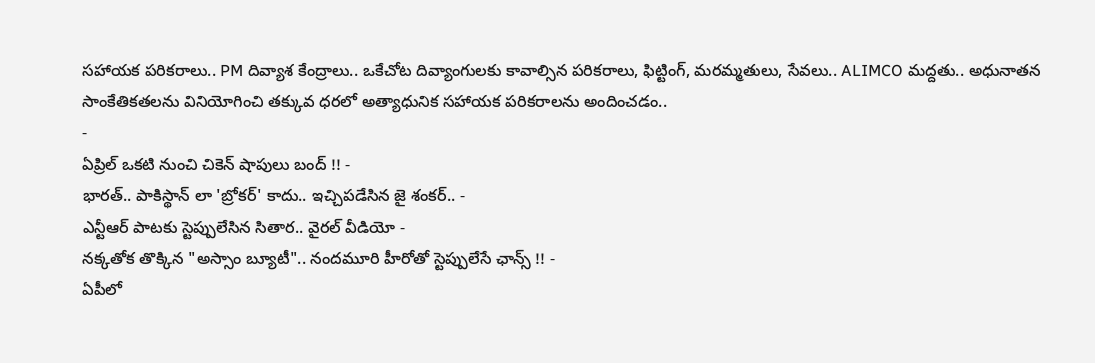సహాయక పరికరాలు.. PM దివ్యాశ కేంద్రాలు.. ఒకేచోట దివ్యాంగులకు కావాల్సిన పరికరాలు, ఫిట్టింగ్, మరమ్మతులు, సేవలు.. ALIMCO మద్దతు.. అధునాతన సాంకేతికతలను వినియోగించి తక్కువ ధరలో అత్యాధునిక సహాయక పరికరాలను అందించడం..
-
ఏప్రిల్ ఒకటి నుంచి చికెన్ షాపులు బంద్ !! -
భారత్.. పాకిస్థాన్ లా 'బ్రోకర్' కాదు.. ఇచ్చిపడేసిన జై శంకర్.. -
ఎన్టీఆర్ పాటకు స్టెప్పులేసిన సితార.. వైరల్ వీడియో -
నక్కతోక తొక్కిన "అస్సాం బ్యూటీ".. నందమూరి హీరోతో స్టెప్పులేసే ఛాన్స్ !! -
ఏపీలో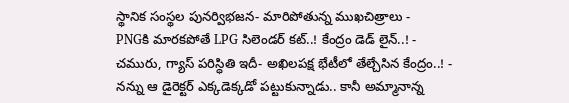స్థానిక సంస్థల పునర్విభజన- మారిపోతున్న ముఖచిత్రాలు -
PNGకి మారకపోతే LPG సిలెండర్ కట్..! కేంద్రం డెడ్ లైన్..! -
చమురు, గ్యాస్ పరిస్ధితి ఇదీ- అఖిలపక్ష భేటీలో తేల్చేసిన కేంద్రం..! -
నన్ను ఆ డైరెక్టర్ ఎక్కడెక్కడో పట్టుకున్నాడు.. కానీ అమ్మానాన్న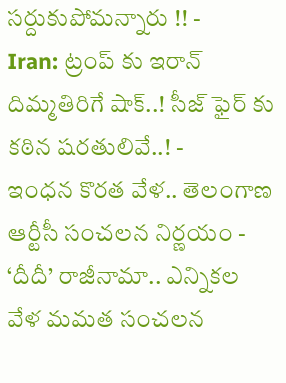సర్దుకుపోమన్నారు !! -
Iran: ట్రంప్ కు ఇరాన్ దిమ్మతిరిగే షాక్..! సీజ్ ఫైర్ కు కఠిన షరతులివే..! -
ఇంధన కొరత వేళ.. తెలంగాణ ఆర్టీసీ సంచలన నిర్ణయం -
‘దీదీ’ రాజీనామా.. ఎన్నికల వేళ మమత సంచలన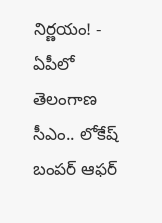నిర్ణయం! -
ఏపీలో తెలంగాణ సీఎం.. లోకేష్ బంపర్ ఆఫర్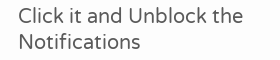Click it and Unblock the Notifications